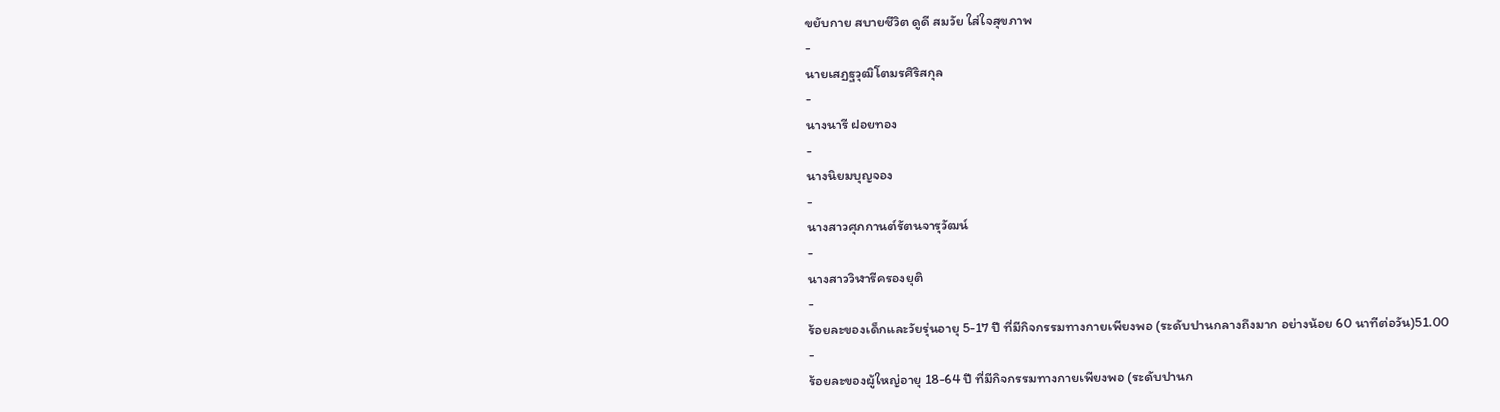ขยับกาย สบายชีวิต ดูดี สมวัย ใส่ใจสุขภาพ
-
นายเสฏฐวุฒิโตมรศิริสกุล
-
นางนารี ฝอยทอง
-
นางนิยมบุญจอง
-
นางสาวศุภกานต์รัตนจารุวัฒน์
-
นางสาววิฬารีครองยุติ
-
ร้อยละของเด็กและวัยรุ่นอายุ 5-17 ปี ที่มีกิจกรรมทางกายเพียงพอ (ระดับปานกลางถึงมาก อย่างน้อย 60 นาทีต่อวัน)51.00
-
ร้อยละของผู้ใหญ่อายุ 18-64 ปี ที่มีกิจกรรมทางกายเพียงพอ (ระดับปานก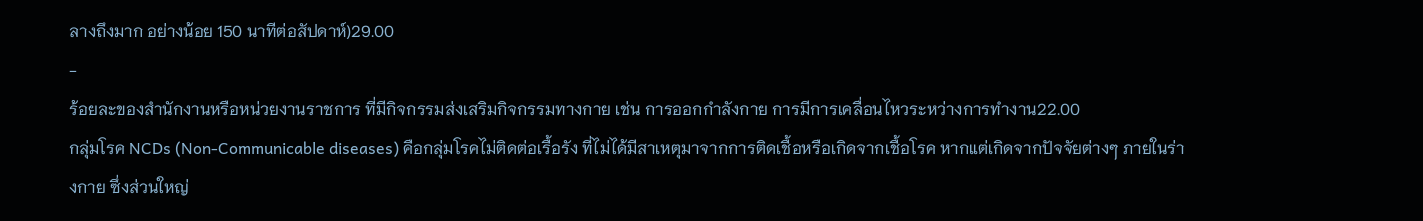ลางถึงมาก อย่างน้อย 150 นาทีต่อสัปดาห์)29.00
-
ร้อยละของสำนักงานหรือหน่วยงานราชการ ที่มีกิจกรรมส่งเสริมกิจกรรมทางกาย เช่น การออกกำลังกาย การมีการเคลื่อนไหวระหว่างการทำงาน22.00
กลุ่มโรค NCDs (Non-Communicable diseases) คือกลุ่มโรคไม่ติดต่อเรื้อรัง ที่ไม่ได้มีสาเหตุมาจากการติดเชื้อหรือเกิดจากเชื้อโรค หากแต่เกิดจากปัจจัยต่างๆ ภายในร่างกาย ซึ่งส่วนใหญ่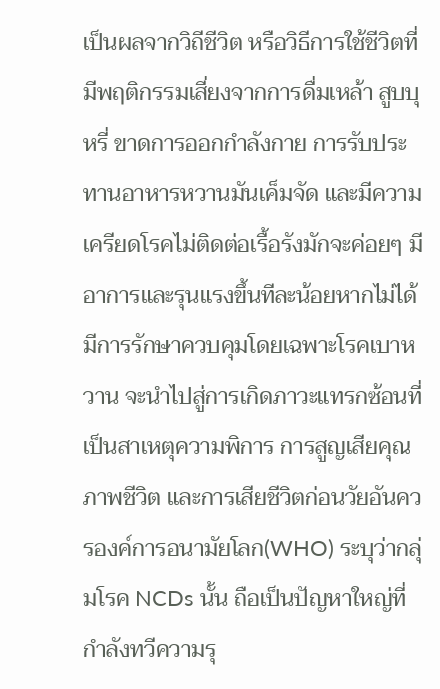เป็นผลจากวิถีชีวิต หรือวิธีการใช้ชีวิตที่มีพฤติกรรมเสี่ยงจากการดื่มเหล้า สูบบุหรี่ ขาดการออกกำลังกาย การรับประทานอาหารหวานมันเค็มจัด และมีความเครียดโรคไม่ติดต่อเรื้อรังมักจะค่อยๆ มีอาการและรุนแรงขึ้นทีละน้อยหากไม่ได้มีการรักษาควบคุมโดยเฉพาะโรคเบาหวาน จะนำไปสู่การเกิดภาวะแทรกซ้อนที่เป็นสาเหตุความพิการ การสูญเสียคุณภาพชีวิต และการเสียชีวิตก่อนวัยอันควรองค์การอนามัยโลก(WHO) ระบุว่ากลุ่มโรค NCDs นั้น ถือเป็นปัญหาใหญ่ที่กำลังทวีความรุ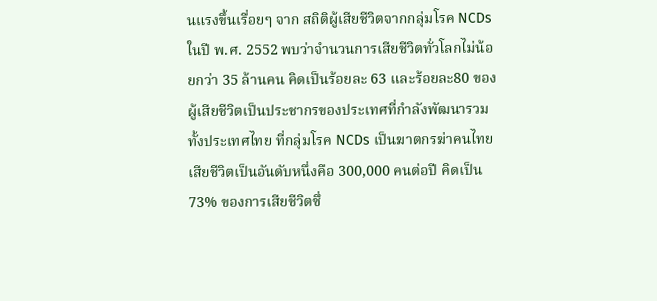นแรงขึ้นเรื่อยๆ จาก สถิติผู้เสียชีวิตจากกลุ่มโรค NCDs ในปี พ.ศ. 2552 พบว่าจำนวนการเสียชีวิตทั่วโลกไม่น้อยกว่า 35 ล้านคน คิดเป็นร้อยละ 63 และร้อยละ80 ของผู้เสียชีวิตเป็นประชากรของประเทศที่กำลังพัฒนารวมทั้งประเทศไทย ที่กลุ่มโรค NCDs เป็นฆาตกรฆ่าคนไทยเสียชีวิตเป็นอันดับหนึ่งคือ 300,000 คนต่อปี คิดเป็น 73% ของการเสียชีวิตซึ่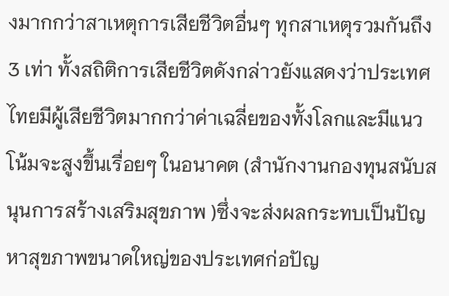งมากกว่าสาเหตุการเสียชีวิตอื่นๆ ทุกสาเหตุรวมกันถึง 3 เท่า ทั้งสถิติการเสียชีวิตดังกล่าวยังแสดงว่าประเทศไทยมีผู้เสียชีวิตมากกว่าค่าเฉลี่ยของทั้งโลกและมีแนวโน้มจะสูงขึ้นเรื่อยๆ ในอนาคต (สำนักงานกองทุนสนับสนุนการสร้างเสริมสุขภาพ )ซึ่งจะส่งผลกระทบเป็นปัญหาสุขภาพขนาดใหญ่ของประเทศก่อปัญ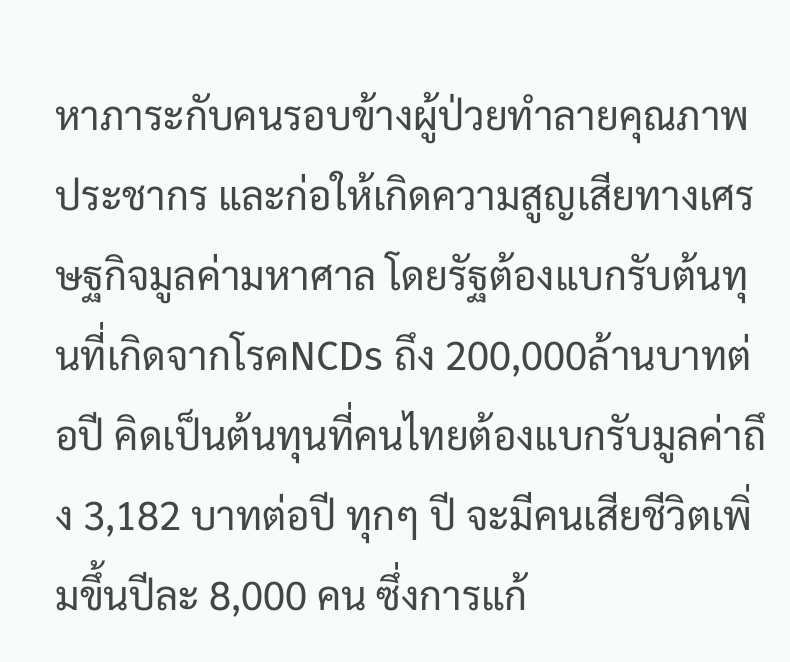หาภาระกับคนรอบข้างผู้ป่วยทำลายคุณภาพประชากร และก่อให้เกิดความสูญเสียทางเศรษฐกิจมูลค่ามหาศาล โดยรัฐต้องแบกรับต้นทุนที่เกิดจากโรคNCDs ถึง 200,000ล้านบาทต่อปี คิดเป็นต้นทุนที่คนไทยต้องแบกรับมูลค่าถึง 3,182 บาทต่อปี ทุกๆ ปี จะมีคนเสียชีวิตเพิ่มขึ้นปีละ 8,000 คน ซึ่งการแก้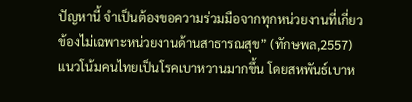ปัญหานี้ จำเป็นต้องขอความร่วมมือจากทุกหน่วยงานที่เกี่ยวข้องไม่เฉพาะหน่วยงานด้านสาธารณสุข” (ทักษพล,2557) แนวโน้มคนไทยเป็นโรคเบาหวานมากขึ้น โดยสหพันธ์เบาห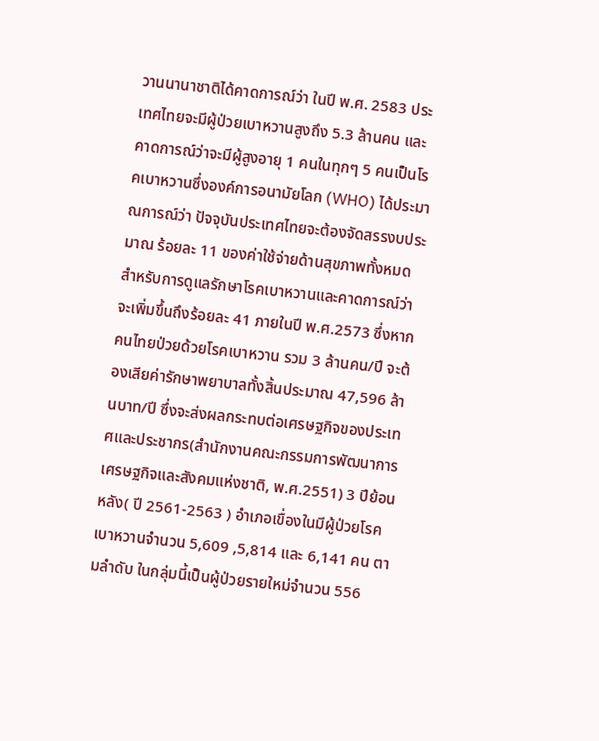วานนานาชาติได้คาดการณ์ว่า ในปี พ.ศ. 2583 ประเทศไทยจะมีผู้ป่วยเบาหวานสูงถึง 5.3 ล้านคน และคาดการณ์ว่าจะมีผู้สูงอายุ 1 คนในทุกๆ 5 คนเป็นโรคเบาหวานซึ่งองค์การอนามัยโลก (WHO) ได้ประมาณการณ์ว่า ปัจจุบันประเทศไทยจะต้องจัดสรรงบประมาณ ร้อยละ 11 ของค่าใช้จ่ายด้านสุขภาพทั้งหมดสำหรับการดูแลรักษาโรคเบาหวานและคาดการณ์ว่าจะเพิ่มขึ้นถึงร้อยละ 41 ภายในปี พ.ศ.2573 ซึ่งหากคนไทยป่วยด้วยโรคเบาหวาน รวม 3 ล้านคน/ปี จะต้องเสียค่ารักษาพยาบาลทั้งสิ้นประมาณ 47,596 ล้านบาท/ปี ซึ่งจะส่งผลกระทบต่อเศรษฐกิจของประเทศและประชากร(สำนักงานคณะกรรมการพัฒนาการเศรษฐกิจและสังคมแห่งชาติ, พ.ศ.2551) 3 ปีย้อนหลัง( ปี 2561-2563 ) อำเภอเขื่องในมีผู้ป่วยโรคเบาหวานจำนวน 5,609 ,5,814 และ 6,141 คน ตามลำดับ ในกลุ่มนี้เป็นผู้ป่วยรายใหม่จำนวน 556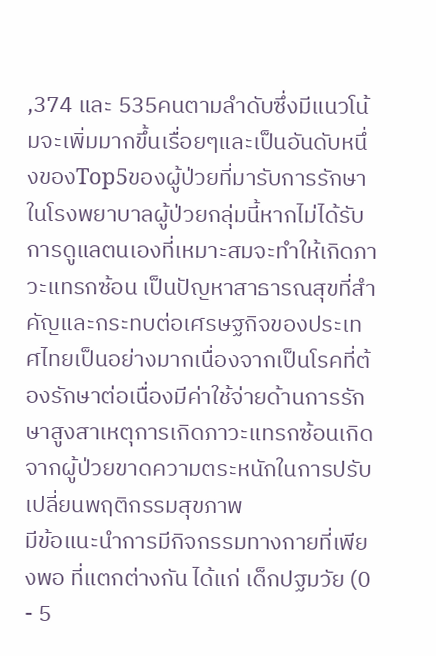,374 และ 535คนตามลำดับซึ่งมีแนวโน้มจะเพิ่มมากขึ้นเรื่อยๆและเป็นอันดับหนึ่งของTop5ของผู้ป่วยที่มารับการรักษาในโรงพยาบาลผู้ป่วยกลุ่มนี้หากไม่ได้รับการดูแลตนเองที่เหมาะสมจะทำให้เกิดภาวะแทรกซ้อน เป็นปัญหาสาธารณสุขที่สำคัญและกระทบต่อเศรษฐกิจของประเทศไทยเป็นอย่างมากเนื่องจากเป็นโรคที่ต้องรักษาต่อเนื่องมีค่าใช้จ่ายด้านการรักษาสูงสาเหตุการเกิดภาวะแทรกซ้อนเกิดจากผู้ป่วยขาดความตระหนักในการปรับเปลี่ยนพฤติกรรมสุขภาพ
มีข้อแนะนำการมีกิจกรรมทางกายที่เพียงพอ ที่แตกต่างกัน ได้แก่ เด็กปฐมวัย (0 - 5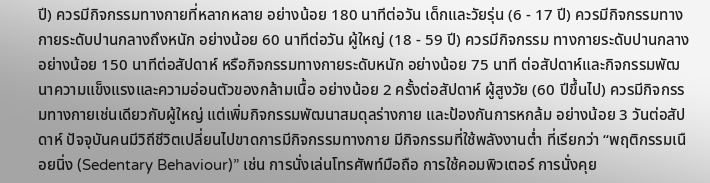ปี) ควรมีกิจกรรมทางกายที่หลากหลาย อย่างน้อย 180 นาทีต่อวัน เด็กและวัยรุ่น (6 - 17 ปี) ควรมีกิจกรรมทางกายระดับปานกลางถึงหนัก อย่างน้อย 60 นาทีต่อวัน ผู้ใหญ่ (18 - 59 ปี) ควรมีกิจกรรม ทางกายระดับปานกลาง อย่างน้อย 150 นาทีต่อสัปดาห์ หรือกิจกรรมทางกายระดับหนัก อย่างน้อย 75 นาที ต่อสัปดาห์และกิจกรรมพัฒนาความแข็งแรงและความอ่อนตัวของกล้ามเนื้อ อย่างน้อย 2 ครั้งต่อสัปดาห์ ผู้สูงวัย (60 ปีขึ้นไป) ควรมีกิจกรรมทางกายเช่นเดียวกับผู้ใหญ่ แต่เพิ่มกิจกรรมพัฒนาสมดุลร่างกาย และป้องกันการหกล้ม อย่างน้อย 3 วันต่อสัปดาห์ ปัจจุบันคนมีวิถีชีวิตเปลี่ยนไปขาดการมีกิจกรรมทางกาย มีกิจกรรมที่ใช้พลังงานต่ำ ที่เรียกว่า “พฤติกรรมเนือยนิ่ง (Sedentary Behaviour)” เช่น การนั่งเล่นโทรศัพท์มือถือ การใช้คอมพิวเตอร์ การนั่งคุย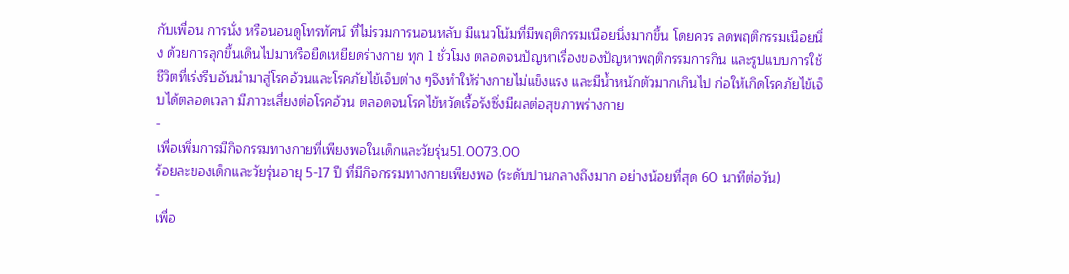กับเพื่อน การนั่ง หรือนอนดูโทรทัศน์ ที่ไม่รวมการนอนหลับ มีแนวโน้มที่มีพฤติกรรมเนือยนิ่งมากขึ้น โดยควร ลดพฤติกรรมเนือยนิ่ง ด้วยการลุกขึ้นเดินไปมาหรือยืดเหยียดร่างกาย ทุก 1 ชั่วโมง ตลอดจนปัญหาเรื่องของปัญหาพฤติกรรมการกิน และรูปแบบการใช้ชีวิตที่เร่งรีบอันนำมาสู่โรคอ้วนและโรคภัยไข้เจ็บต่าง ๆจึงทำให้ร่างกายไม่แข็งแรง และมีน้ำหนักตัวมากเกินไป ก่อให้เกิดโรคภัยไข้เจ็บได้ตลอดเวลา มีภาวะเสี่ยงต่อโรคอ้วน ตลอดจนโรคไข้หวัดเรื้อรังซึ่งมีผลต่อสุขภาพร่างกาย
-
เพื่อเพิ่มการมีกิจกรรมทางกายที่เพียงพอในเด็กและวัยรุ่น51.0073.00
ร้อยละของเด็กและวัยรุ่นอายุ 5-17 ปี ที่มีกิจกรรมทางกายเพียงพอ (ระดับปานกลางถึงมาก อย่างน้อยที่สุด 60 นาทีต่อวัน)
-
เพื่อ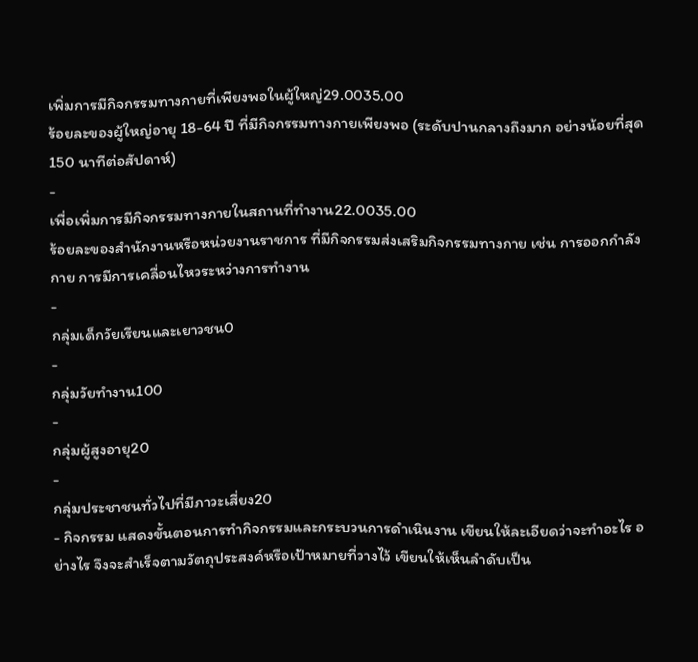เพิ่มการมีกิจกรรมทางกายที่เพียงพอในผู้ใหญ่29.0035.00
ร้อยละของผู้ใหญ่อายุ 18-64 ปี ที่มีกิจกรรมทางกายเพียงพอ (ระดับปานกลางถึงมาก อย่างน้อยที่สุด 150 นาทีต่อสัปดาห์)
-
เพื่อเพิ่มการมีกิจกรรมทางกายในสถานที่ทำงาน22.0035.00
ร้อยละของสำนักงานหรือหน่วยงานราชการ ที่มีกิจกรรมส่งเสริมกิจกรรมทางกาย เช่น การออกกำลังกาย การมีการเคลื่อนไหวระหว่างการทำงาน
-
กลุ่มเด็กวัยเรียนและเยาวชน0
-
กลุ่มวัยทำงาน100
-
กลุ่มผู้สูงอายุ20
-
กลุ่มประชาชนทั่วไปที่มีภาวะเสี่ยง20
- กิจกรรม แสดงขั้นตอนการทำกิจกรรมและกระบวนการดำเนินงาน เขียนให้ละเอียดว่าจะทำอะไร อย่างไร จึงจะสำเร็จตามวัตถุประสงค์หรือเป้าหมายที่วางไว้ เขียนให้เห็นลำดับเป็น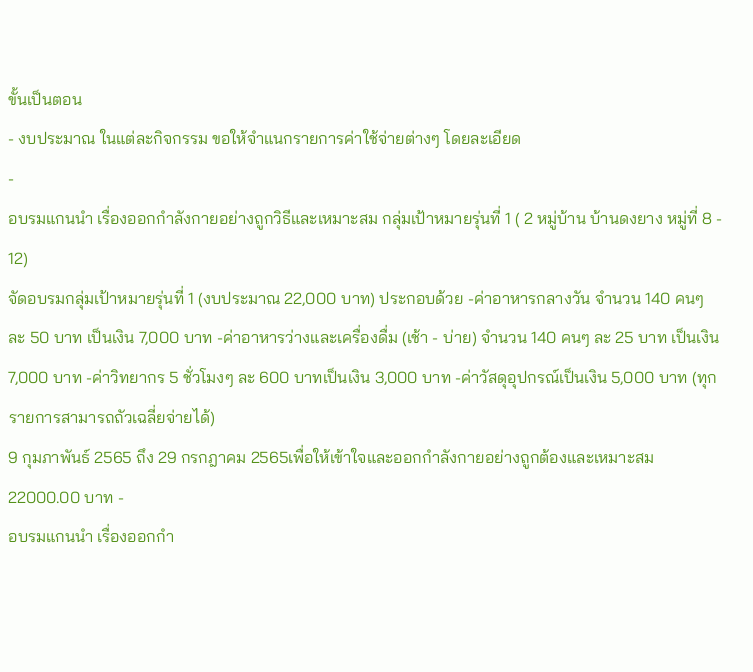ขั้นเป็นตอน
- งบประมาณ ในแต่ละกิจกรรม ขอให้จำแนกรายการค่าใช้จ่ายต่างๆ โดยละเอียด
-
อบรมแกนนำ เรื่องออกกำลังกายอย่างถูกวิธีและเหมาะสม กลุ่มเป้าหมายรุ่นที่ 1 ( 2 หมู่บ้าน บ้านดงยาง หมู่ที่ 8 - 12)
จัดอบรมกลุ่มเป้าหมายรุ่นที่ 1 (งบประมาณ 22,000 บาท) ประกอบด้วย -ค่าอาหารกลางวัน จำนวน 140 คนๆ ละ 50 บาท เป็นเงิน 7,000 บาท -ค่าอาหารว่างและเครื่องดื่ม (เช้า - บ่าย) จำนวน 140 คนๆ ละ 25 บาท เป็นเงิน 7,000 บาท -ค่าวิทยากร 5 ชั่วโมงๆ ละ 600 บาทเป็นเงิน 3,000 บาท -ค่าวัสดุอุปกรณ์เป็นเงิน 5,000 บาท (ทุกรายการสามารถถัวเฉลี่ยจ่ายได้)
9 กุมภาพันธ์ 2565 ถึง 29 กรกฎาคม 2565เพื่อให้เข้าใจและออกกำลังกายอย่างถูกต้องและเหมาะสม
22000.00 บาท -
อบรมแกนนำ เรื่องออกกำ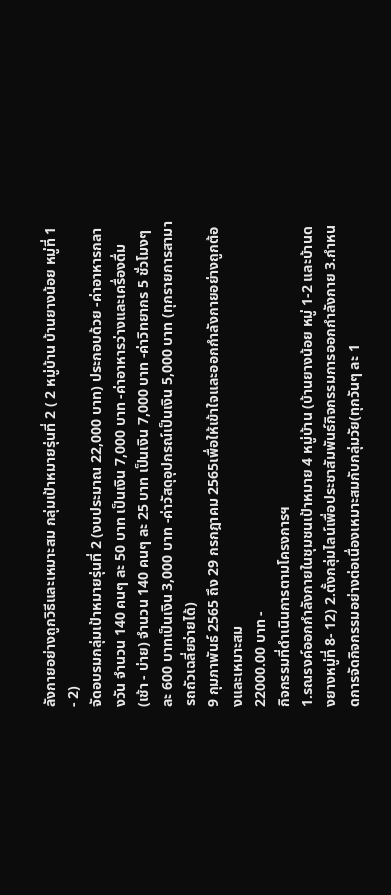ลังกายอย่างถูกวิธีและเหมาะสม กลุ่มเป้าหมายรุ่นที่ 2 ( 2 หมู่บ้าน บ้านยางน้อย หมู่ที่ 1 - 2)
จัดอบรมกลุ่มเป้าหมายรุ่นที่ 2 (งบประมาณ 22,000 บาท) ประกอบด้วย -ค่าอาหารกลางวัน จำนวน 140 คนๆ ละ 50 บาท เป็นเงิน 7,000 บาท -ค่าอาหารว่างและเครื่องดื่ม (เช้า - บ่าย) จำนวน 140 คนๆ ละ 25 บาท เป็นเงิน 7,000 บาท -ค่าวิทยากร 5 ชั่วโมงๆ ละ 600 บาทเป็นเงิน 3,000 บาท -ค่าวัสดุอุปกรณ์เป็นเงิน 5,000 บาท (ทุกรายการสามารถถัวเฉลี่ยจ่ายได้)
9 กุมภาพันธ์ 2565 ถึง 29 กรกฎาคม 2565เพื่อให้เข้าใจและออกกำลังกายอย่างถูกต้องและเหมาะสม
22000.00 บาท -
กิจกรรมที่ดำเนินการตามโครงการฯ
1.รณรงค์ออกกำลังกายในชุมชนเป้าหมาย 4 หมู่บ้าน (บ้านยางน้อย หมู่ 1-2 และบ้านดงยางหมู่ที่ 8- 12) 2.ตั้งกลุ่มไลน์เพื่อประชาสัมพันธ์กิจกรรมการออกกำลังกาย 3.กำหนดการจัดกิจกรรมอย่างต่อเนื่องเหมาะสมกับกลุ่มวัย(ทุกวันๆ ละ 1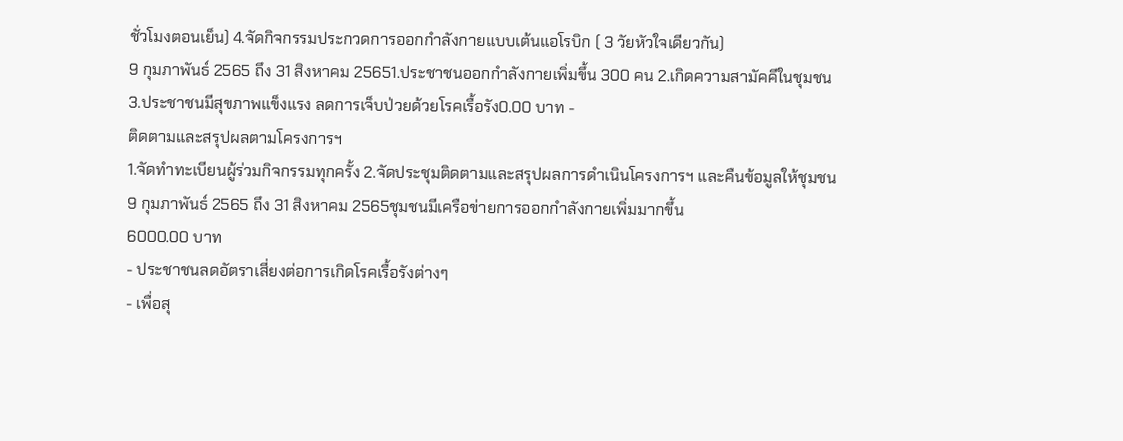ชั่วโมงตอนเย็น) 4.จัดกิจกรรมประกวดการออกกำลังกายแบบเต้นแอโรบิก ( 3 วัยหัวใจเดียวกัน)
9 กุมภาพันธ์ 2565 ถึง 31 สิงหาคม 25651.ประชาชนออกกำลังกายเพิ่มขึ้น 300 คน 2.เกิดความสามัคคีในชุมชน
3.ประชาชนมีสุขภาพแข็งแรง ลดการเจ็บป่วยด้วยโรคเรื้อรัง0.00 บาท -
ติดตามและสรุปผลตามโครงการฯ
1.จัดทำทะเบียนผู้ร่วมกิจกรรมทุกครั้ง 2.จัดประชุมติดตามและสรุปผลการดำเนินโครงการฯ และคืนข้อมูลให้ชุมชน
9 กุมภาพันธ์ 2565 ถึง 31 สิงหาคม 2565ชุมชนมีเครือข่ายการออกกำลังกายเพิ่มมากขึ้น
6000.00 บาท
- ประชาชนลดอัตราเสี่ยงต่อการเกิดโรคเรื้อรังต่างๆ
- เพื่อสุ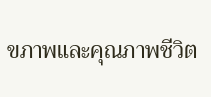ขภาพและคุณภาพชีวิต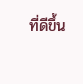ที่ดีขึ้น